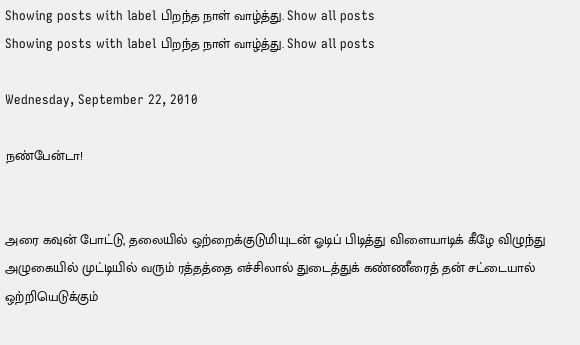Showing posts with label பிறந்த நாள் வாழ்த்து. Show all posts
Showing posts with label பிறந்த நாள் வாழ்த்து. Show all posts

Wednesday, September 22, 2010

நண்பேன்டா!


அரை கவுன் போட்டு, தலையில் ஒற்றைக்குடுமியுடன் ஓடிப் பிடித்து விளையாடிக் கீழே விழுந்து அழுகையில் முட்டியில் வரும் ரத்தத்தை எச்சிலால் துடைத்துக் கண்ணீரைத் தன் சட்டையால் ஒற்றியெடுக்கும்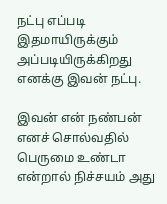நட்பு எப்படி இதமாயிருக்கும் அப்படியிருக்கிறது எனக்கு இவன் நட்பு.

இவன் என் நண்பன் எனச் சொல்வதில் பெருமை உண்டா என்றால் நிச்சயம் அது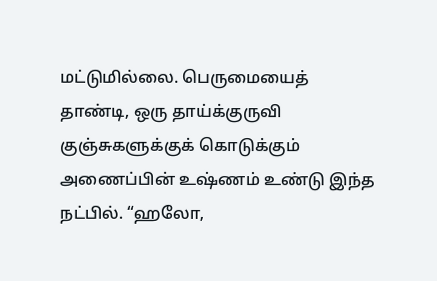மட்டுமில்லை. பெருமையைத் தாண்டி, ஒரு தாய்க்குருவி குஞ்சுகளுக்குக் கொடுக்கும் அணைப்பின் உஷ்ணம் உண்டு இந்த நட்பில். “ஹலோ,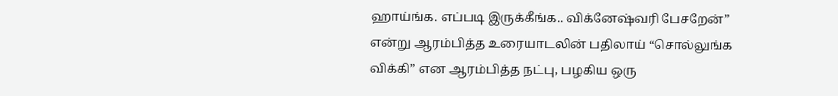ஹாய்ங்க. எப்படி இருக்கீங்க.. விக்னேஷ்வரி பேசறேன்” என்று ஆரம்பித்த உரையாடலின் பதிலாய் “சொல்லுங்க விக்கி” என ஆரம்பித்த நட்பு, பழகிய ஒரு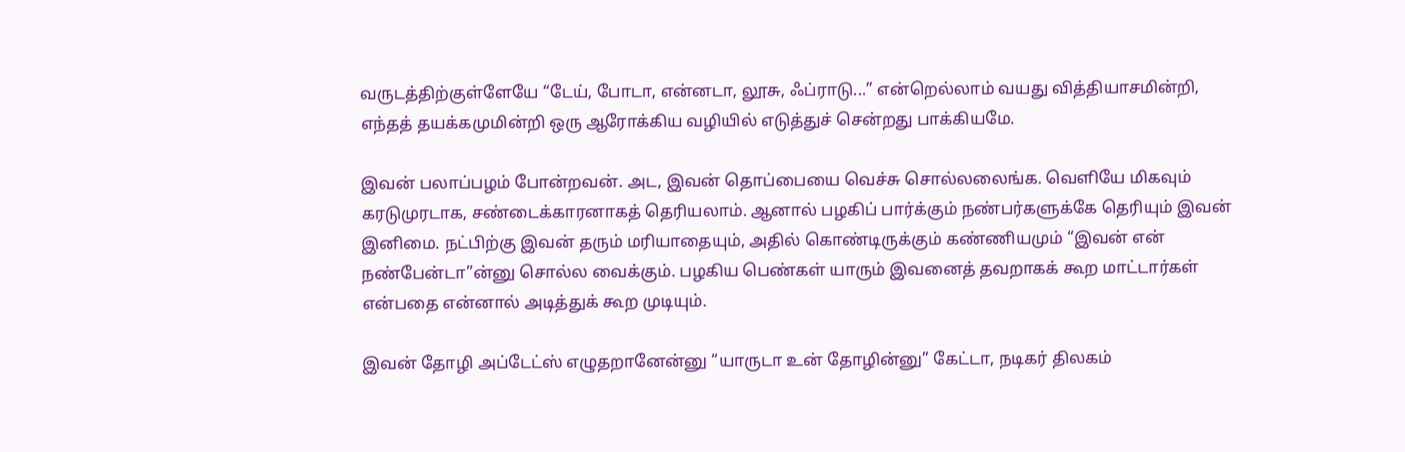வருடத்திற்குள்ளேயே “டேய், போடா, என்னடா, லூசு, ஃப்ராடு...” என்றெல்லாம் வயது வித்தியாசமின்றி, எந்தத் தயக்கமுமின்றி ஒரு ஆரோக்கிய வழியில் எடுத்துச் சென்றது பாக்கியமே.

இவன் பலாப்பழம் போன்றவன். அட, இவன் தொப்பையை வெச்சு சொல்லலைங்க. வெளியே மிகவும் கரடுமுரடாக, சண்டைக்காரனாகத் தெரியலாம். ஆனால் பழகிப் பார்க்கும் நண்பர்களுக்கே தெரியும் இவன் இனிமை. நட்பிற்கு இவன் தரும் மரியாதையும், அதில் கொண்டிருக்கும் கண்ணியமும் “இவன் என் நண்பேன்டா”ன்னு சொல்ல வைக்கும். பழகிய பெண்கள் யாரும் இவனைத் தவறாகக் கூற மாட்டார்கள் என்பதை என்னால் அடித்துக் கூற முடியும்.

இவன் தோழி அப்டேட்ஸ் எழுதறானேன்னு “யாருடா உன் தோழின்னு” கேட்டா, நடிகர் திலகம்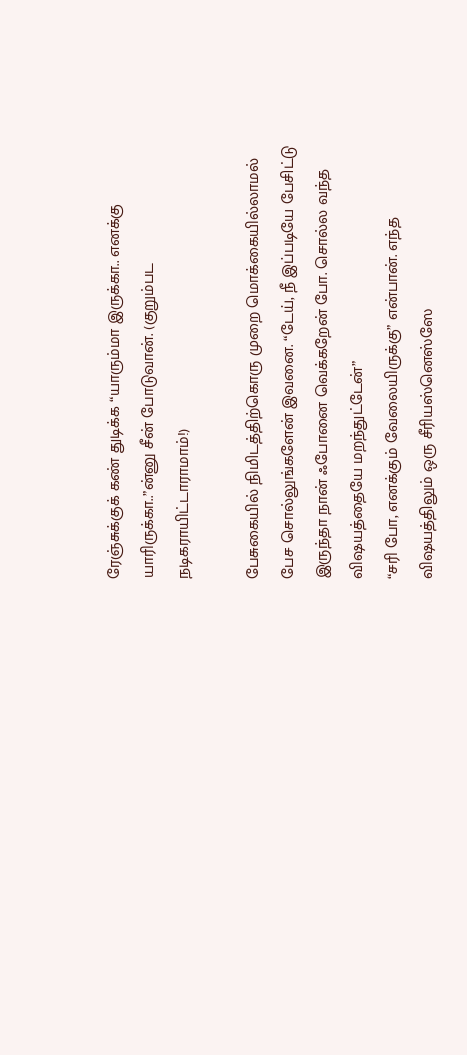ரேஞ்சுக்குக் கண் துடிக்க “யாரும்மா இருக்கா.. எனக்கு யாரிருக்கா..”ன்னு சீன் போடுவான். (குறும்பட நடிகராயிட்டாராமாம்!)

பேசுகையில் நிமிடத்திற்கொரு முறை மொக்கையில்லாமல் பேச சொல்லுங்களேன் இவனை. “டேய், நீ இப்படியே பேசிட்டு இருந்தா நான் ஃபோனை வெக்கறேன் போ. சொல்ல வந்த விஷயத்தையே மறந்துட்டேன்”
“சரி போ, எனக்கும் வேலையிருக்கு” என்பான். எந்த விஷயத்திலும் ஒரு சீரியஸ்னெஸ்ஸே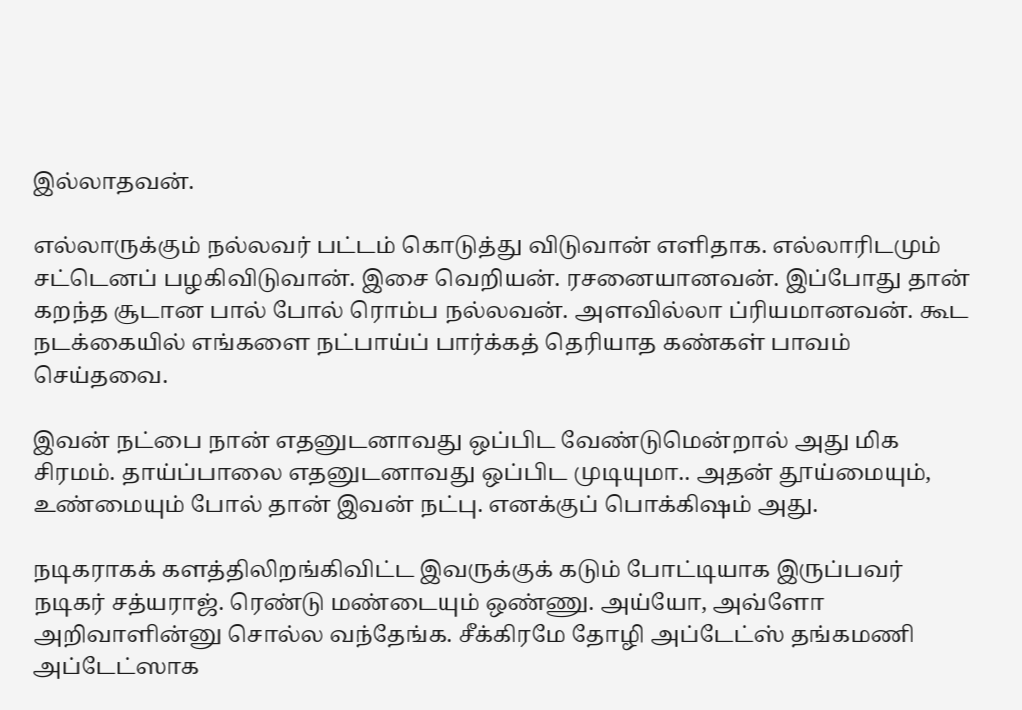இல்லாதவன்.

எல்லாருக்கும் நல்லவர் பட்டம் கொடுத்து விடுவான் எளிதாக. எல்லாரிடமும் சட்டெனப் பழகிவிடுவான். இசை வெறியன். ரசனையானவன். இப்போது தான் கறந்த சூடான பால் போல் ரொம்ப நல்லவன். அளவில்லா ப்ரியமானவன். கூட நடக்கையில் எங்களை நட்பாய்ப் பார்க்கத் தெரியாத கண்கள் பாவம் செய்தவை.

இவன் நட்பை நான் எதனுடனாவது ஒப்பிட வேண்டுமென்றால் அது மிக சிரமம். தாய்ப்பாலை எதனுடனாவது ஒப்பிட முடியுமா.. அதன் தூய்மையும், உண்மையும் போல் தான் இவன் நட்பு. எனக்குப் பொக்கிஷம் அது.

நடிகராகக் களத்திலிறங்கிவிட்ட இவருக்குக் கடும் போட்டியாக இருப்பவர் நடிகர் சத்யராஜ். ரெண்டு மண்டையும் ஒண்ணு. அய்யோ, அவ்ளோ அறிவாளின்னு சொல்ல வந்தேங்க. சீக்கிரமே தோழி அப்டேட்ஸ் தங்கமணி அப்டேட்ஸாக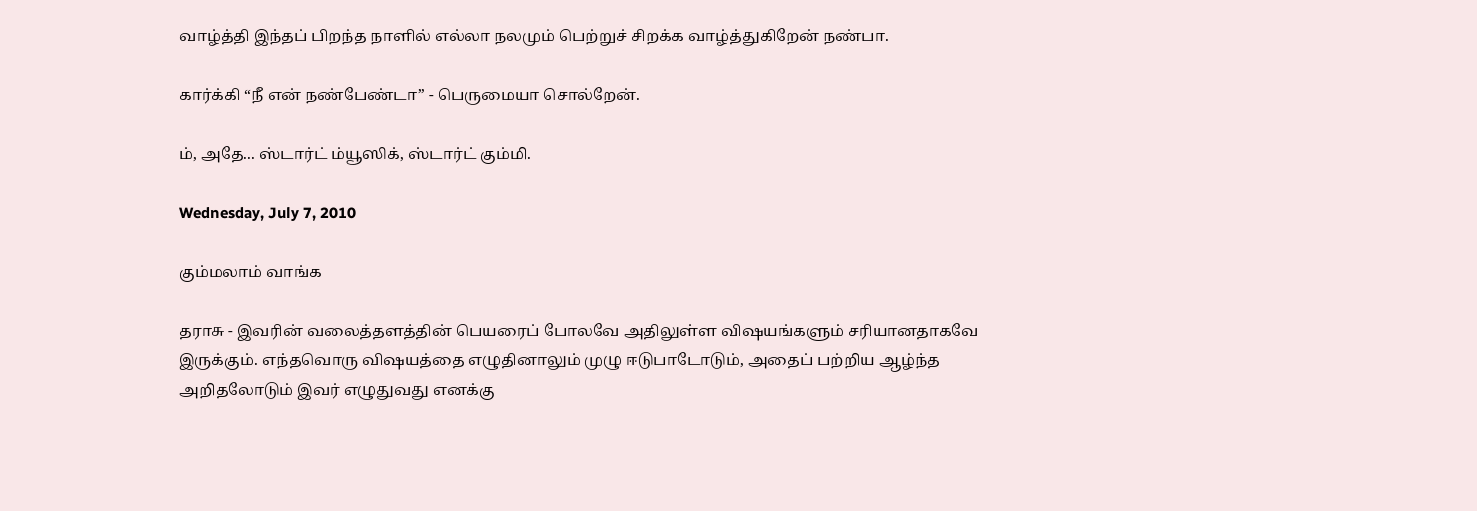வாழ்த்தி இந்தப் பிறந்த நாளில் எல்லா நலமும் பெற்றுச் சிறக்க வாழ்த்துகிறேன் நண்பா.

கார்க்கி “நீ என் நண்பேண்டா” - பெருமையா சொல்றேன்.

ம், அதே... ஸ்டார்ட் ம்யூஸிக், ஸ்டார்ட் கும்மி.

Wednesday, July 7, 2010

கும்மலாம் வாங்க

தராசு - இவரின் வலைத்தளத்தின் பெயரைப் போலவே அதிலுள்ள விஷயங்களும் சரியானதாகவே இருக்கும். எந்தவொரு விஷயத்தை எழுதினாலும் முழு ஈடுபாடோடும், அதைப் பற்றிய ஆழ்ந்த அறிதலோடும் இவர் எழுதுவது எனக்கு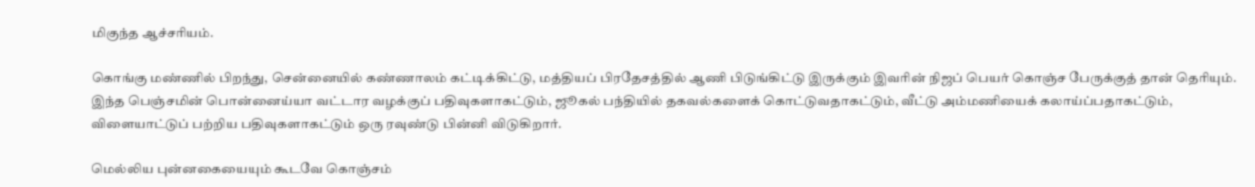மிகுந்த ஆச்சரியம்.

கொங்கு மண்ணில் பிறந்து, சென்னையில் கண்ணாலம் கட்டிக்கிட்டு, மத்தியப் பிரதேசத்தில் ஆணி பிடுங்கிட்டு இருக்கும் இவரின் நிஜப் பெயர் கொஞ்ச பேருக்குத் தான் தெரியும். இந்த பெஞ்சமின் பொன்னைய்யா வட்டார வழக்குப் பதிவுகளாகட்டும், ஜூகல் பந்தியில் தகவல்களைக் கொட்டுவதாகட்டும், வீட்டு அம்மணியைக் கலாய்ப்பதாகட்டும், விளையாட்டுப் பற்றிய பதிவுகளாகட்டும் ஒரு ரவுண்டு பின்னி விடுகிறார்.

மெல்லிய புன்னகையையும் கூடவே கொஞ்சம்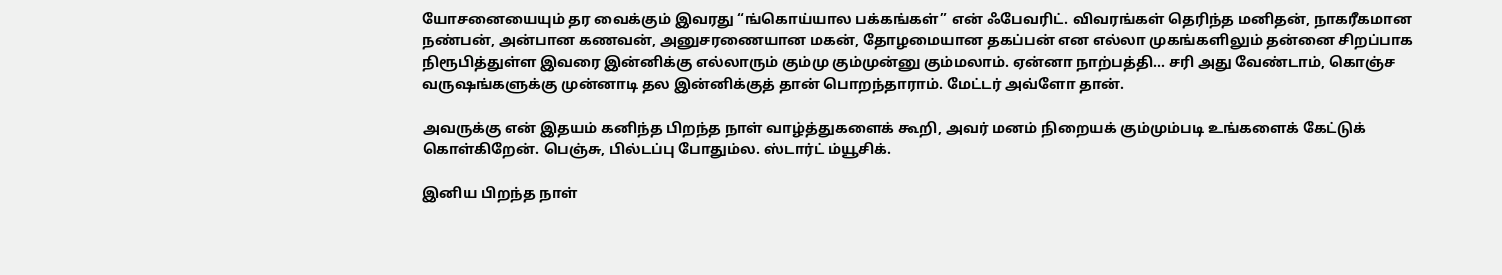யோசனையையும் தர வைக்கும் இவரது “ங்கொய்யால பக்கங்கள்” என் ஃபேவரிட். விவரங்கள் தெரிந்த மனிதன், நாகரீகமான நண்பன், அன்பான கணவன், அனுசரணையான மகன், தோழமையான தகப்பன் என எல்லா முகங்களிலும் தன்னை சிறப்பாக நிரூபித்துள்ள இவரை இன்னிக்கு எல்லாரும் கும்மு கும்முன்னு கும்மலாம். ஏன்னா நாற்பத்தி... சரி அது வேண்டாம், கொஞ்ச வருஷங்களுக்கு முன்னாடி தல இன்னிக்குத் தான் பொறந்தாராம். மேட்டர் அவ்ளோ தான்.

அவருக்கு என் இதயம் கனிந்த பிறந்த நாள் வாழ்த்துகளைக் கூறி, அவர் மனம் நிறையக் கும்மும்படி உங்களைக் கேட்டுக் கொள்கிறேன். பெஞ்சு, பில்டப்பு போதும்ல. ஸ்டார்ட் ம்யூசிக்.

இனிய பிறந்த நாள்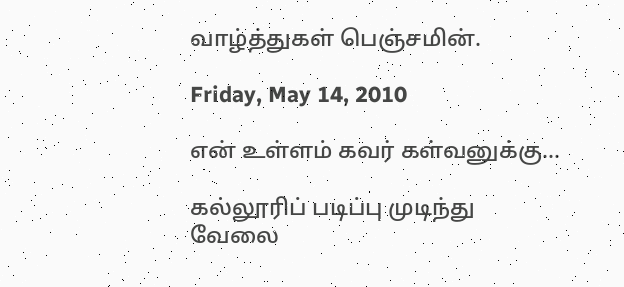வாழ்த்துகள் பெஞ்சமின்.

Friday, May 14, 2010

என் உள்ளம் கவர் கள்வனுக்கு...

கல்லூரிப் படிப்பு முடிந்து வேலை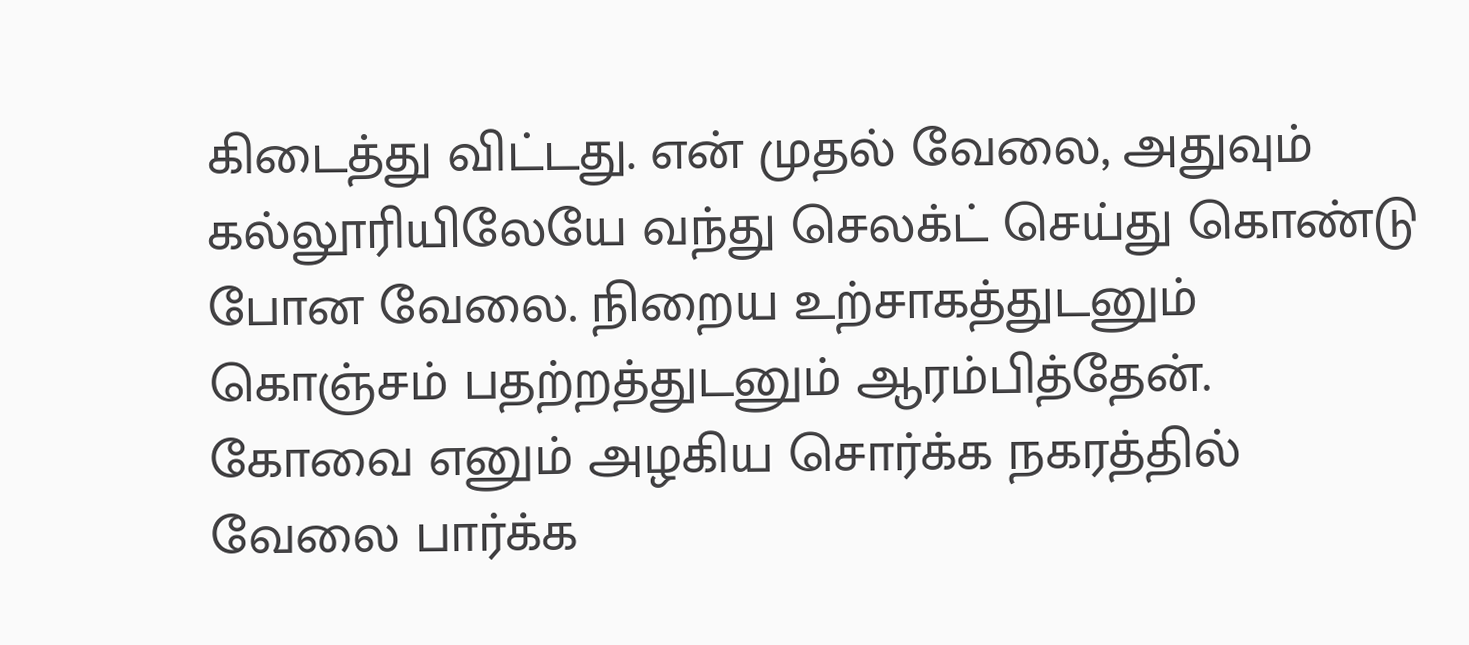கிடைத்து விட்டது. என் முதல் வேலை, அதுவும் கல்லூரியிலேயே வந்து செலக்ட் செய்து கொண்டு போன வேலை. நிறைய உற்சாகத்துடனும் கொஞ்சம் பதற்றத்துடனும் ஆரம்பித்தேன். கோவை எனும் அழகிய சொர்க்க நகரத்தில் வேலை பார்க்க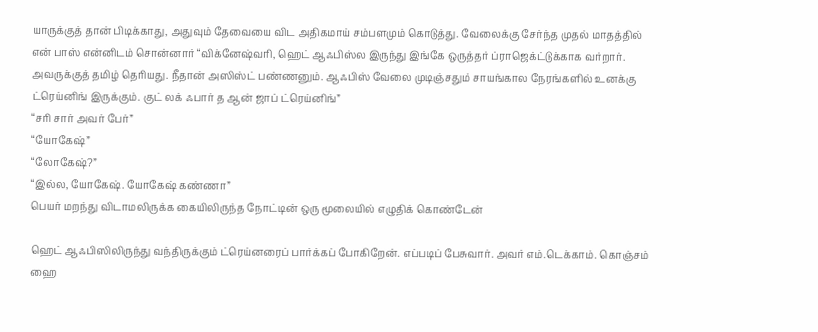யாருக்குத் தான் பிடிக்காது, அதுவும் தேவையை விட அதிகமாய் சம்பளமும் கொடுத்து. வேலைக்கு சேர்ந்த முதல் மாதத்தில் என் பாஸ் என்னிடம் சொன்னார் “விக்னேஷ்வரி, ஹெட் ஆஃபிஸ்ல இருந்து இங்கே ஒருத்தர் ப்ராஜெக்ட்டுக்காக வர்றார். அவருக்குத் தமிழ் தெரியது. நீதான் அஸிஸ்ட் பண்ணனும். ஆஃபிஸ் வேலை முடிஞ்சதும் சாயங்கால நேரங்களில் உனக்கு ட்ரெய்னிங் இருக்கும். குட் லக் ஃபார் த ஆன் ஜாப் ட்ரெய்னிங்”
“சரி சார் அவர் பேர்”
“யோகேஷ்”
“லோகேஷ்?”
“இல்ல, யோகேஷ். யோகேஷ் கண்ணா”
பெயர் மறந்து விடாமலிருக்க கையிலிருந்த நோட்டின் ஒரு மூலையில் எழுதிக் கொண்டேன்

ஹெட் ஆஃபிஸிலிருந்து வந்திருக்கும் ட்ரெய்னரைப் பார்க்கப் போகிறேன். எப்படிப் பேசுவார். அவர் எம்.டெக்காம். கொஞ்சம் ஹை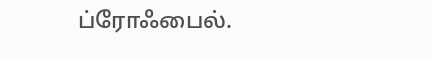ப்ரோஃபைல்.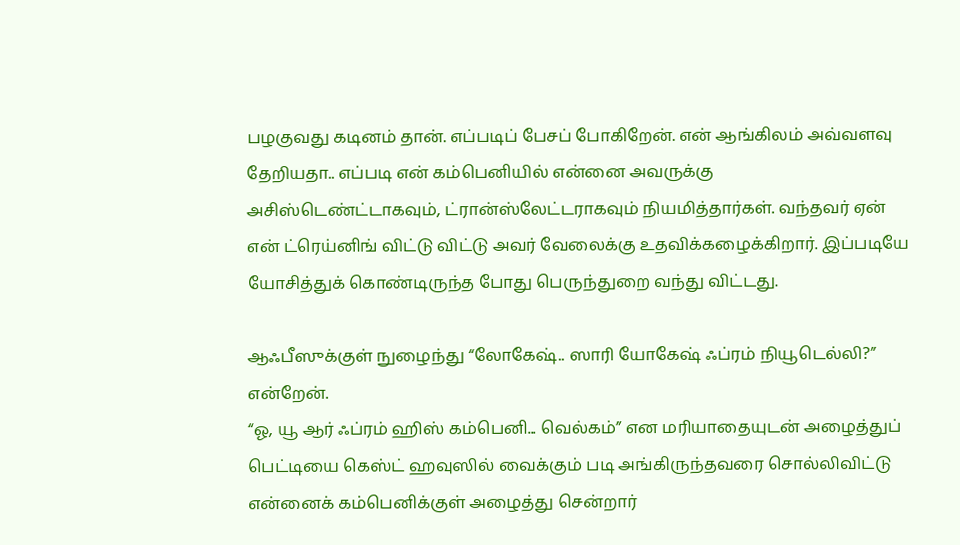பழகுவது கடினம் தான். எப்படிப் பேசப் போகிறேன். என் ஆங்கிலம் அவ்வளவு தேறியதா.. எப்படி என் கம்பெனியில் என்னை அவருக்கு அசிஸ்டெண்ட்டாகவும், ட்ரான்ஸ்லேட்டராகவும் நியமித்தார்கள். வந்தவர் ஏன் என் ட்ரெய்னிங் விட்டு விட்டு அவர் வேலைக்கு உதவிக்கழைக்கிறார். இப்படியே யோசித்துக் கொண்டிருந்த போது பெருந்துறை வந்து விட்டது.

ஆஃபீஸுக்குள் நுழைந்து “லோகேஷ்.. ஸாரி யோகேஷ் ஃப்ரம் நியூடெல்லி?” என்றேன்.
“ஓ, யூ ஆர் ஃப்ரம் ஹிஸ் கம்பெனி... வெல்கம்” என மரியாதையுடன் அழைத்துப் பெட்டியை கெஸ்ட் ஹவுஸில் வைக்கும் படி அங்கிருந்தவரை சொல்லிவிட்டு என்னைக் கம்பெனிக்குள் அழைத்து சென்றார்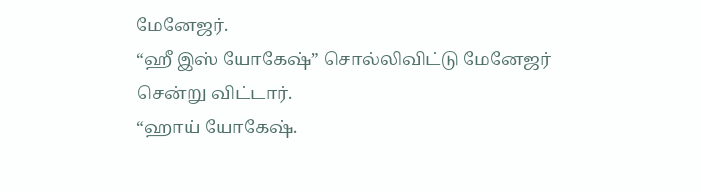மேனேஜர்.
“ஹீ இஸ் யோகேஷ்” சொல்லிவிட்டு மேனேஜர் சென்று விட்டார்.
“ஹாய் யோகேஷ்.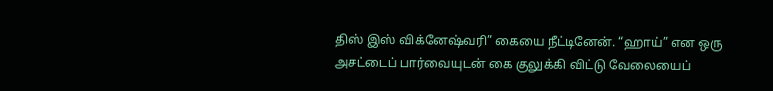திஸ் இஸ் விக்னேஷ்வரி” கையை நீட்டினேன். “ஹாய்” என ஒரு அசட்டைப் பார்வையுடன் கை குலுக்கி விட்டு வேலையைப்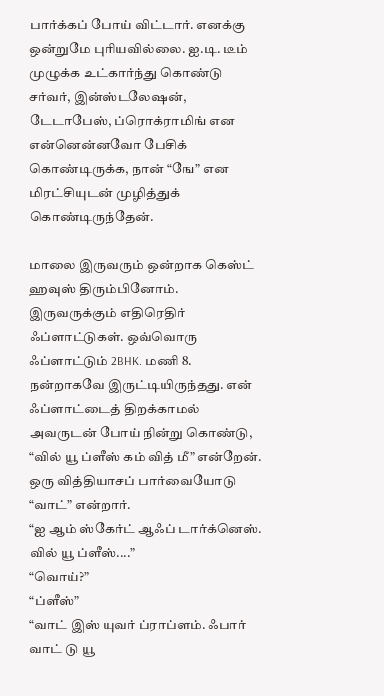பார்க்கப் போய் விட்டார். எனக்கு ஒன்றுமே புரியவில்லை. ஐ.டி. டீம் முழுக்க உட்கார்ந்து கொண்டு சர்வர், இன்ஸ்டலேஷன், டேடாபேஸ், ப்ரொக்ராமிங் என என்னென்னவோ பேசிக் கொண்டிருக்க, நான் “ஙே” என மிரட்சியுடன் முழித்துக் கொண்டிருந்தேன்.

மாலை இருவரும் ஒன்றாக கெஸ்ட் ஹவுஸ் திரும்பினோம். இருவருக்கும் எதிரெதிர் ஃப்ளாட்டுகள். ஒவ்வொரு ஃப்ளாட்டும் 2BHK. மணி 8. நன்றாகவே இருட்டியிருந்தது. என் ஃப்ளாட்டைத் திறக்காமல் அவருடன் போய் நின்று கொண்டு, “வில் யூ ப்ளீஸ் கம் வித் மீ” என்றேன்.
ஒரு வித்தியாசப் பார்வையோடு “வாட்” என்றார்.
“ஐ ஆம் ஸ்கேர்ட் ஆஃப் டார்க்னெஸ். வில் யூ ப்ளீஸ்....”
“வொய்?”
“ப்ளீஸ்”
“வாட் இஸ் யுவர் ப்ராப்ளம். ஃபார் வாட் டு யூ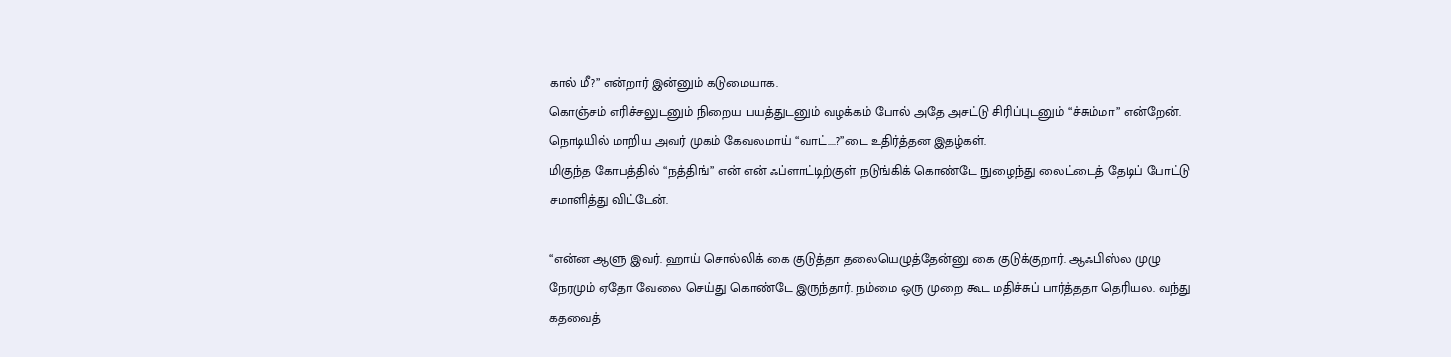கால் மீ?” என்றார் இன்னும் கடுமையாக.
கொஞ்சம் எரிச்சலுடனும் நிறைய பயத்துடனும் வழக்கம் போல் அதே அசட்டு சிரிப்புடனும் “ச்சும்மா” என்றேன்.
நொடியில் மாறிய அவர் முகம் கேவலமாய் “வாட்....?”டை உதிர்த்தன இதழ்கள்.
மிகுந்த கோபத்தில் “நத்திங்” என் என் ஃப்ளாட்டிற்குள் நடுங்கிக் கொண்டே நுழைந்து லைட்டைத் தேடிப் போட்டு சமாளித்து விட்டேன்.

“என்ன ஆளு இவர். ஹாய் சொல்லிக் கை குடுத்தா தலையெழுத்தேன்னு கை குடுக்குறார். ஆஃபிஸ்ல முழு நேரமும் ஏதோ வேலை செய்து கொண்டே இருந்தார். நம்மை ஒரு முறை கூட மதிச்சுப் பார்த்ததா தெரியல. வந்து கதவைத்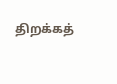திறக்கத்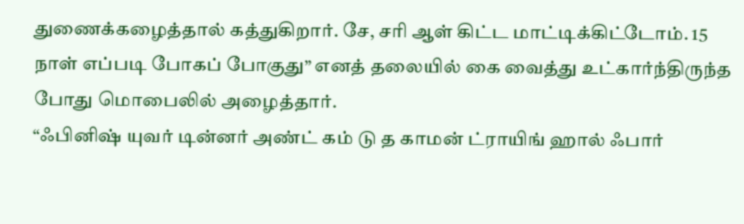துணைக்கழைத்தால் கத்துகிறார். சே, சரி ஆள் கிட்ட மாட்டிக்கிட்டோம். 15 நாள் எப்படி போகப் போகுது” எனத் தலையில் கை வைத்து உட்கார்ந்திருந்த போது மொபைலில் அழைத்தார்.
“ஃபினிஷ் யுவர் டின்னர் அண்ட் கம் டு த காமன் ட்ராயிங் ஹால் ஃபார்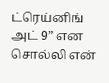ட்ரெய்னிங் அட் 9” என சொல்லி என்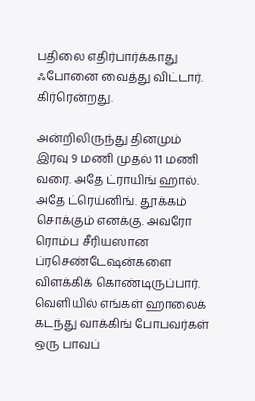பதிலை எதிர்பார்க்காது ஃபோனை வைத்து விட்டார். கிர்ரென்றது.

அன்றிலிருந்து தினமும் இரவு 9 மணி முதல் 11 மணி வரை. அதே ட்ராயிங் ஹால். அதே ட்ரெய்னிங். தூக்கம் சொக்கும் எனக்கு. அவரோ ரொம்ப சீரியஸான ப்ரசெண்டேஷன்களை விளக்கிக் கொண்டிருப்பார். வெளியில் எங்கள் ஹாலைக் கடந்து வாக்கிங் போபவர்கள் ஒரு பாவப்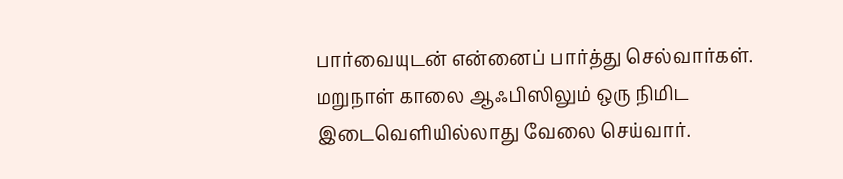பார்வையுடன் என்னைப் பார்த்து செல்வார்கள். மறுநாள் காலை ஆஃபிஸிலும் ஒரு நிமிட இடைவெளியில்லாது வேலை செய்வார்.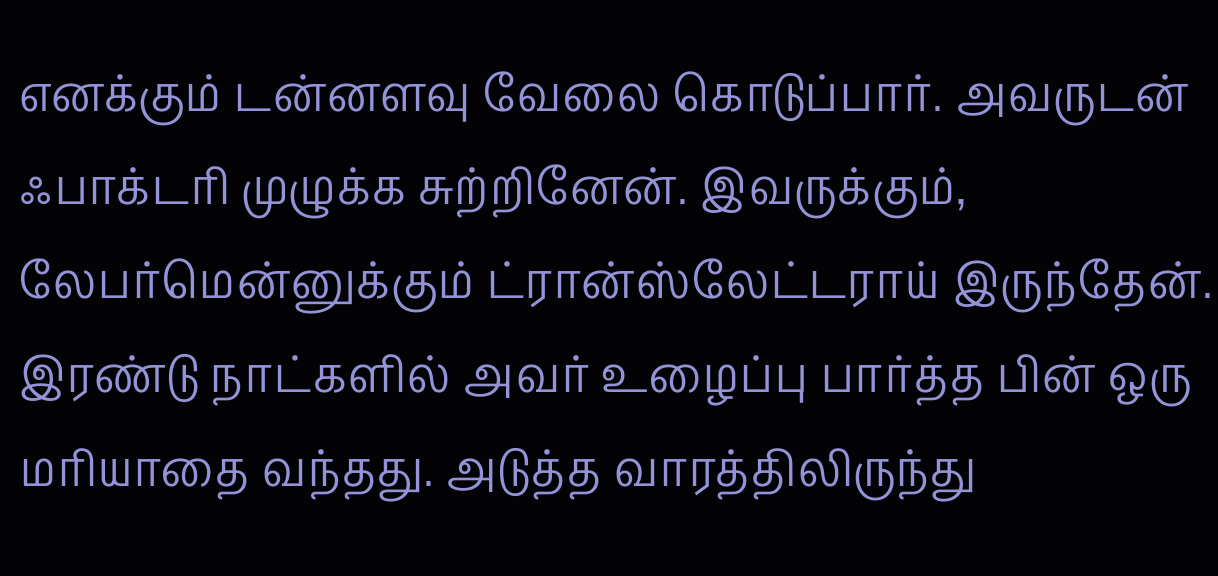எனக்கும் டன்னளவு வேலை கொடுப்பார். அவருடன் ஃபாக்டரி முழுக்க சுற்றினேன். இவருக்கும், லேபர்மென்னுக்கும் ட்ரான்ஸ்லேட்டராய் இருந்தேன். இரண்டு நாட்களில் அவர் உழைப்பு பார்த்த பின் ஒரு மரியாதை வந்தது. அடுத்த வாரத்திலிருந்து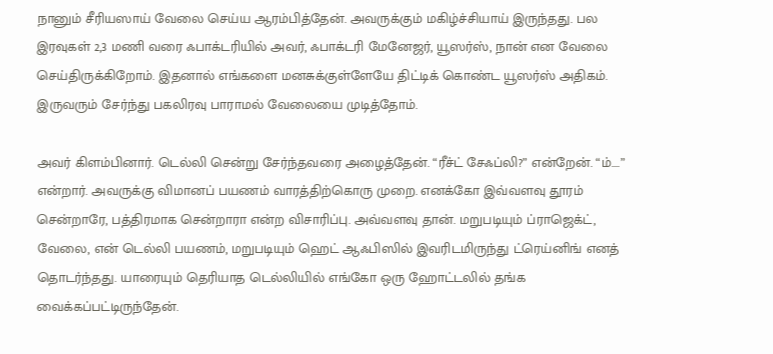நானும் சீரியஸாய் வேலை செய்ய ஆரம்பித்தேன். அவருக்கும் மகிழ்ச்சியாய் இருந்தது. பல இரவுகள் 2,3 மணி வரை ஃபாக்டரியில் அவர், ஃபாக்டரி மேனேஜர், யூஸர்ஸ், நான் என வேலை செய்திருக்கிறோம். இதனால் எங்களை மனசுக்குள்ளேயே திட்டிக் கொண்ட யூஸர்ஸ் அதிகம். இருவரும் சேர்ந்து பகலிரவு பாராமல் வேலையை முடித்தோம்.

அவர் கிளம்பினார். டெல்லி சென்று சேர்ந்தவரை அழைத்தேன். “ரீச்ட் சேஃப்லி?” என்றேன். “ம்....” என்றார். அவருக்கு விமானப் பயணம் வாரத்திற்கொரு முறை. எனக்கோ இவ்வளவு தூரம் சென்றாரே, பத்திரமாக சென்றாரா என்ற விசாரிப்பு. அவ்வளவு தான். மறுபடியும் ப்ராஜெக்ட், வேலை, என் டெல்லி பயணம், மறுபடியும் ஹெட் ஆஃபிஸில் இவரிடமிருந்து ட்ரெய்னிங் எனத் தொடர்ந்தது. யாரையும் தெரியாத டெல்லியில் எங்கோ ஒரு ஹோட்டலில் தங்க வைக்கப்பட்டிருந்தேன்.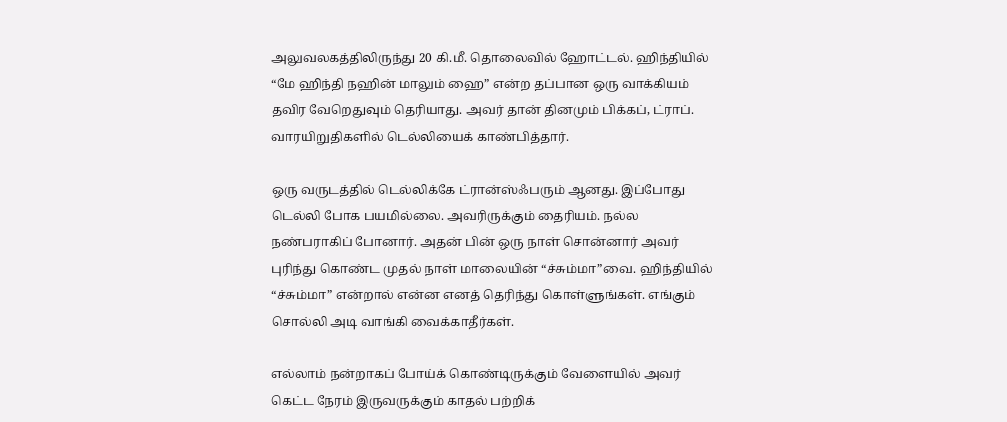அலுவலகத்திலிருந்து 20 கி.மீ. தொலைவில் ஹோட்டல். ஹிந்தியில் “மே ஹிந்தி நஹின் மாலும் ஹை” என்ற தப்பான ஒரு வாக்கியம் தவிர வேறெதுவும் தெரியாது. அவர் தான் தினமும் பிக்கப், ட்ராப். வாரயிறுதிகளில் டெல்லியைக் காண்பித்தார்.

ஒரு வருடத்தில் டெல்லிக்கே ட்ரான்ஸ்ஃபரும் ஆனது. இப்போது டெல்லி போக பயமில்லை. அவரிருக்கும் தைரியம். நல்ல நண்பராகிப் போனார். அதன் பின் ஒரு நாள் சொன்னார் அவர் புரிந்து கொண்ட முதல் நாள் மாலையின் “ச்சும்மா”வை. ஹிந்தியில் “ச்சும்மா” என்றால் என்ன எனத் தெரிந்து கொள்ளுங்கள். எங்கும் சொல்லி அடி வாங்கி வைக்காதீர்கள்.

எல்லாம் நன்றாகப் போய்க் கொண்டிருக்கும் வேளையில் அவர் கெட்ட நேரம் இருவருக்கும் காதல் பற்றிக்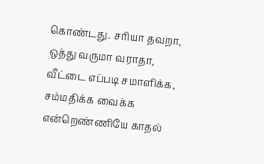கொண்டது. சரியா தவறா, ஒத்து வருமா வராதா, வீட்டை எப்படி சமாளிக்க, சம்மதிக்க வைக்க என்றெண்ணியே காதல்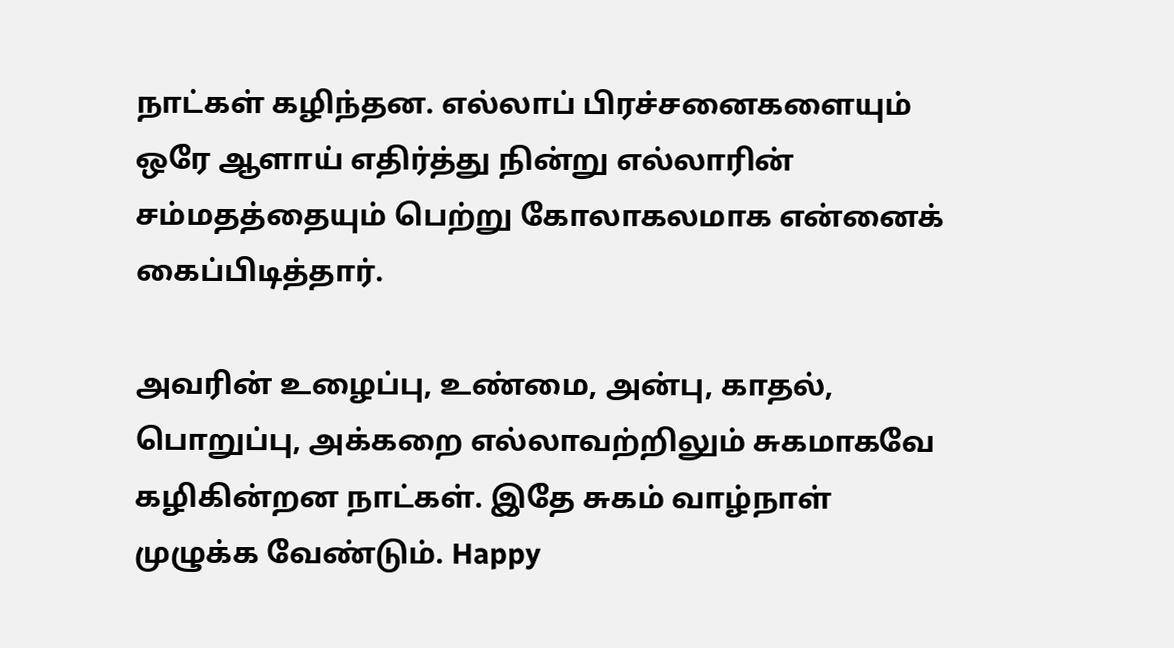நாட்கள் கழிந்தன. எல்லாப் பிரச்சனைகளையும் ஒரே ஆளாய் எதிர்த்து நின்று எல்லாரின் சம்மதத்தையும் பெற்று கோலாகலமாக என்னைக் கைப்பிடித்தார்.

அவரின் உழைப்பு, உண்மை, அன்பு, காதல், பொறுப்பு, அக்கறை எல்லாவற்றிலும் சுகமாகவே கழிகின்றன நாட்கள். இதே சுகம் வாழ்நாள் முழுக்க வேண்டும். Happy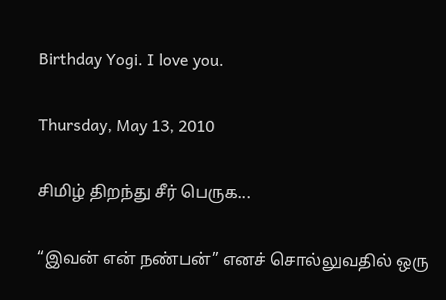Birthday Yogi. I love you.

Thursday, May 13, 2010

சிமிழ் திறந்து சீர் பெருக...

“இவன் என் நண்பன்” எனச் சொல்லுவதில் ஒரு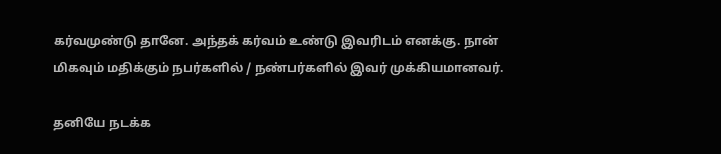கர்வமுண்டு தானே. அந்தக் கர்வம் உண்டு இவரிடம் எனக்கு. நான் மிகவும் மதிக்கும் நபர்களில் / நண்பர்களில் இவர் முக்கியமானவர்.

தனியே நடக்க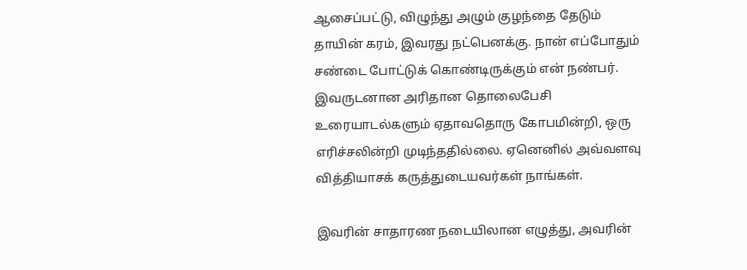ஆசைப்பட்டு, விழுந்து அழும் குழந்தை தேடும் தாயின் கரம், இவரது நட்பெனக்கு. நான் எப்போதும் சண்டை போட்டுக் கொண்டிருக்கும் என் நண்பர். இவருடனான அரிதான தொலைபேசி உரையாடல்களும் ஏதாவதொரு கோபமின்றி, ஒரு எரிச்சலின்றி முடிந்ததில்லை. ஏனெனில் அவ்வளவு வித்தியாசக் கருத்துடையவர்கள் நாங்கள்.

இவரின் சாதாரண நடையிலான எழுத்து, அவரின்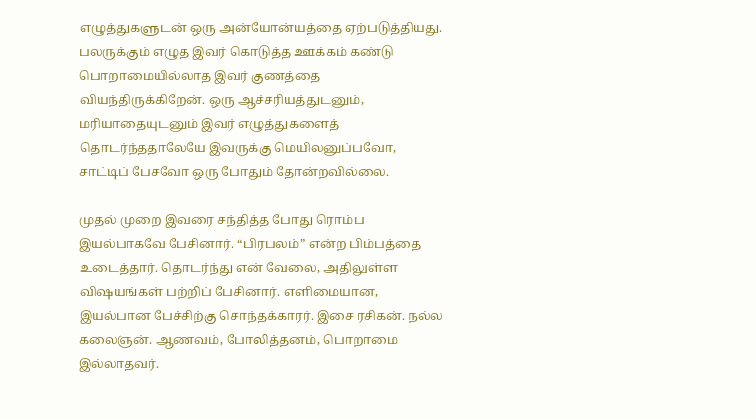எழுத்துகளுடன் ஒரு அன்யோன்யத்தை ஏற்படுத்தியது. பலருக்கும் எழுத இவர் கொடுத்த ஊக்கம் கண்டு பொறாமையில்லாத இவர் குணத்தை வியந்திருக்கிறேன். ஒரு ஆச்சரியத்துடனும், மரியாதையுடனும் இவர் எழுத்துகளைத் தொடர்ந்ததாலேயே இவருக்கு மெயிலனுப்பவோ, சாட்டிப் பேசவோ ஒரு போதும் தோன்றவில்லை.

முதல் முறை இவரை சந்தித்த போது ரொம்ப இயல்பாகவே பேசினார். “பிரபலம்” என்ற பிம்பத்தை உடைத்தார். தொடர்ந்து என் வேலை, அதிலுள்ள விஷயங்கள் பற்றிப் பேசினார். எளிமையான, இயல்பான பேச்சிற்கு சொந்தக்காரர். இசை ரசிகன். நல்ல கலைஞன். ஆணவம், போலித்தனம், பொறாமை இல்லாதவர்.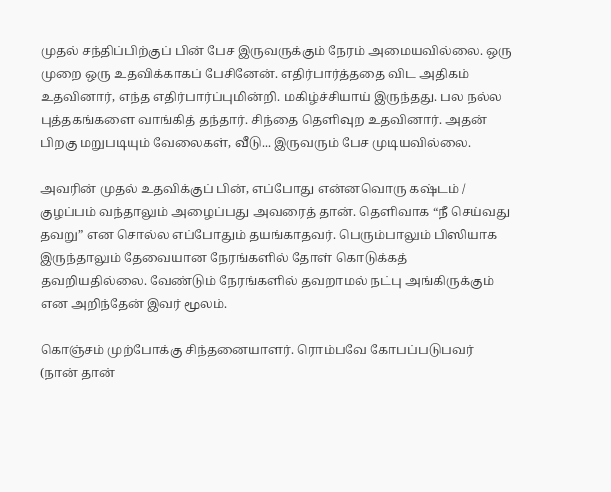முதல் சந்திப்பிற்குப் பின் பேச இருவருக்கும் நேரம் அமையவில்லை. ஒரு முறை ஒரு உதவிக்காகப் பேசினேன். எதிர்பார்த்ததை விட அதிகம் உதவினார், எந்த எதிர்பார்ப்புமின்றி. மகிழ்ச்சியாய் இருந்தது. பல நல்ல புத்தகங்களை வாங்கித் தந்தார். சிந்தை தெளிவுற உதவினார். அதன் பிறகு மறுபடியும் வேலைகள், வீடு... இருவரும் பேச முடியவில்லை.

அவரின் முதல் உதவிக்குப் பின், எப்போது என்னவொரு கஷ்டம் / குழப்பம் வந்தாலும் அழைப்பது அவரைத் தான். தெளிவாக “நீ செய்வது தவறு” என சொல்ல எப்போதும் தயங்காதவர். பெரும்பாலும் பிஸியாக இருந்தாலும் தேவையான நேரங்களில் தோள் கொடுக்கத் தவறியதில்லை. வேண்டும் நேரங்களில் தவறாமல் நட்பு அங்கிருக்கும் என அறிந்தேன் இவர் மூலம்.

கொஞ்சம் முற்போக்கு சிந்தனையாளர். ரொம்பவே கோபப்படுபவர் (நான் தான்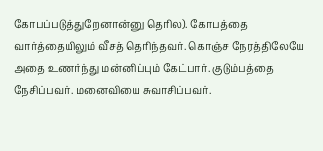கோபப்படுத்துறேனான்னு தெரில). கோபத்தை வார்த்தையிலும் வீசத் தெரிந்தவர். கொஞ்ச நேரத்திலேயே அதை உணர்ந்து மன்னிப்பும் கேட்பார். குடும்பத்தை நேசிப்பவர். மனைவியை சுவாசிப்பவர்.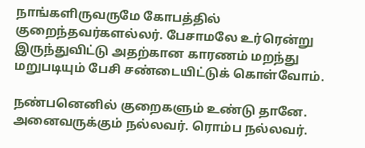நாங்களிருவருமே கோபத்தில் குறைந்தவர்களல்லர். பேசாமலே உர்ரென்று இருந்துவிட்டு அதற்கான காரணம் மறந்து மறுபடியும் பேசி சண்டையிட்டுக் கொள்வோம்.

நண்பனெனில் குறைகளும் உண்டு தானே. அனைவருக்கும் நல்லவர். ரொம்ப நல்லவர்.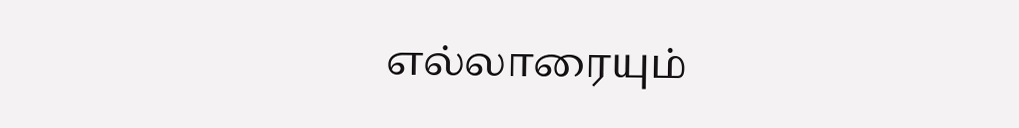எல்லாரையும்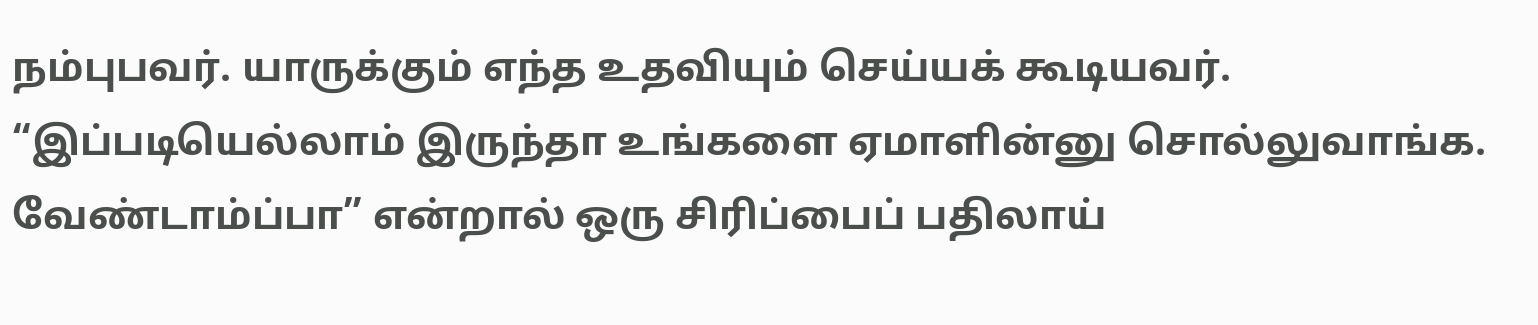நம்புபவர். யாருக்கும் எந்த உதவியும் செய்யக் கூடியவர். “இப்படியெல்லாம் இருந்தா உங்களை ஏமாளின்னு சொல்லுவாங்க. வேண்டாம்ப்பா” என்றால் ஒரு சிரிப்பைப் பதிலாய்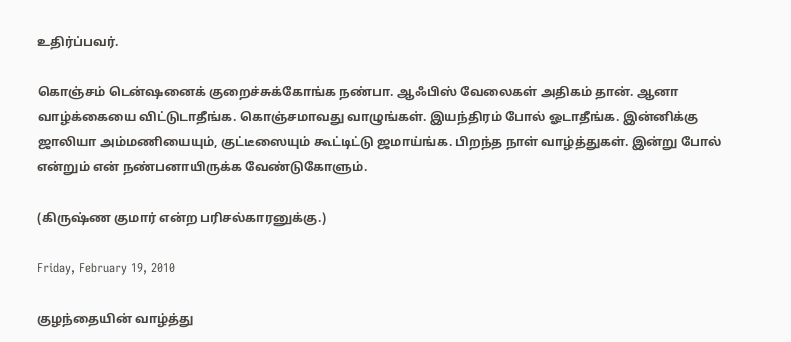உதிர்ப்பவர்.

கொஞ்சம் டென்ஷனைக் குறைச்சுக்கோங்க நண்பா. ஆஃபிஸ் வேலைகள் அதிகம் தான். ஆனா வாழ்க்கையை விட்டுடாதீங்க. கொஞ்சமாவது வாழுங்கள். இயந்திரம் போல் ஓடாதீங்க. இன்னிக்கு ஜாலியா அம்மணியையும், குட்டீஸையும் கூட்டிட்டு ஜமாய்ங்க. பிறந்த நாள் வாழ்த்துகள். இன்று போல் என்றும் என் நண்பனாயிருக்க வேண்டுகோளும்.

(கிருஷ்ண குமார் என்ற பரிசல்காரனுக்கு.)

Friday, February 19, 2010

குழந்தையின் வாழ்த்து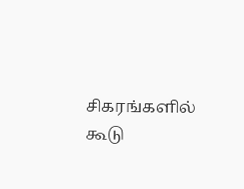சிகரங்களில் கூடு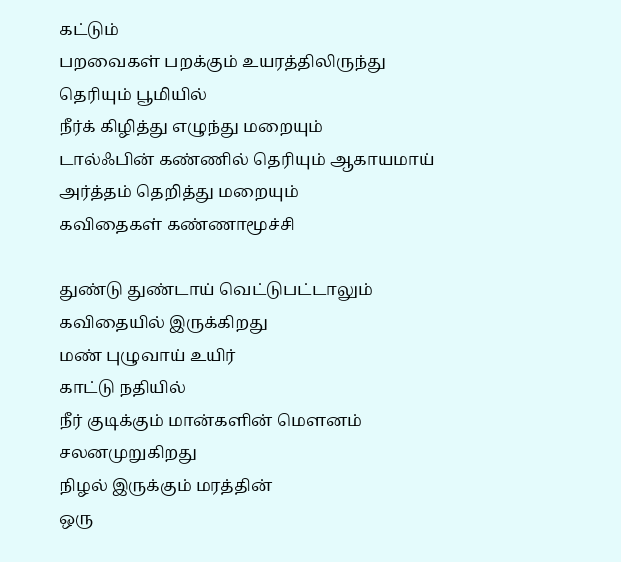கட்டும்
பறவைகள் பறக்கும் உயரத்திலிருந்து
தெரியும் பூமியில்
நீர்க் கிழித்து எழுந்து மறையும்
டால்ஃபின் கண்ணில் தெரியும் ஆகாயமாய்
அர்த்தம் தெறித்து மறையும்
கவிதைகள் கண்ணாமூச்சி

துண்டு துண்டாய் வெட்டுபட்டாலும்
கவிதையில் இருக்கிறது
மண் புழுவாய் உயிர்
காட்டு நதியில்
நீர் குடிக்கும் மான்களின் மௌனம்
சலனமுறுகிறது
நிழல் இருக்கும் மரத்தின்
ஒரு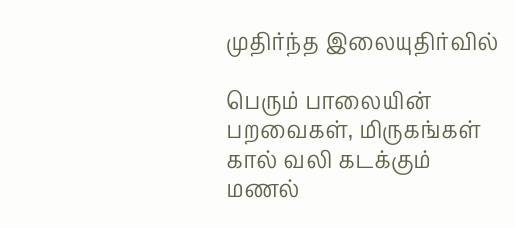முதிர்ந்த இலையுதிர்வில்

பெரும் பாலையின்
பறவைகள், மிருகங்கள்
கால் வலி கடக்கும்
மணல்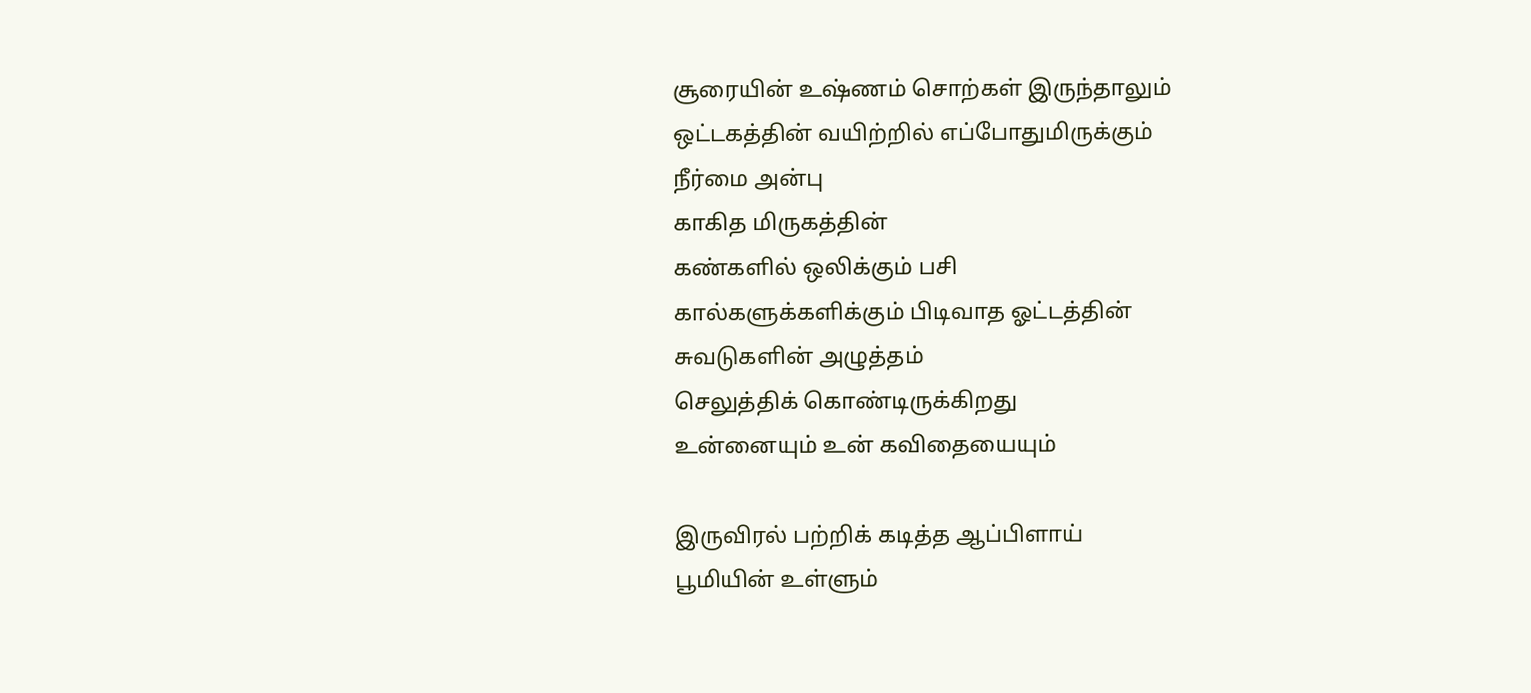சூரையின் உஷ்ணம் சொற்கள் இருந்தாலும்
ஒட்டகத்தின் வயிற்றில் எப்போதுமிருக்கும்
நீர்மை அன்பு
காகித மிருகத்தின்
கண்களில் ஒலிக்கும் பசி
கால்களுக்களிக்கும் பிடிவாத ஓட்டத்தின்
சுவடுகளின் அழுத்தம்
செலுத்திக் கொண்டிருக்கிறது
உன்னையும் உன் கவிதையையும்

இருவிரல் பற்றிக் கடித்த ஆப்பிளாய்
பூமியின் உள்ளும்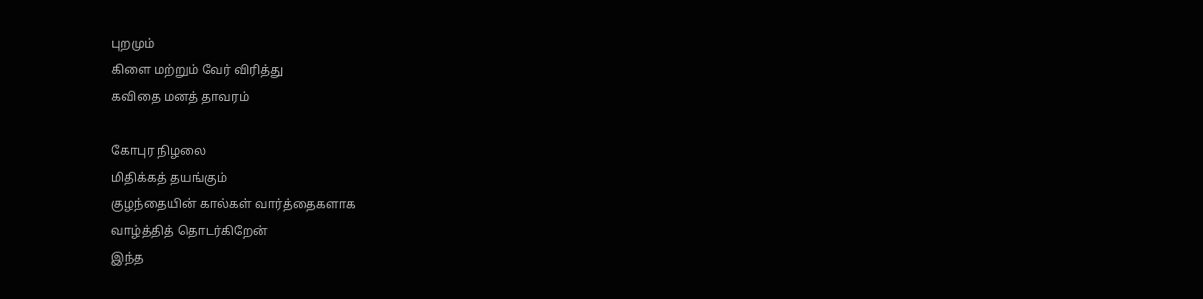புறமும்
கிளை மற்றும் வேர் விரித்து
கவிதை மனத் தாவரம்

கோபுர நிழலை
மிதிக்கத் தயங்கும்
குழந்தையின் கால்கள் வார்த்தைகளாக
வாழ்த்தித் தொடர்கிறேன்
இந்த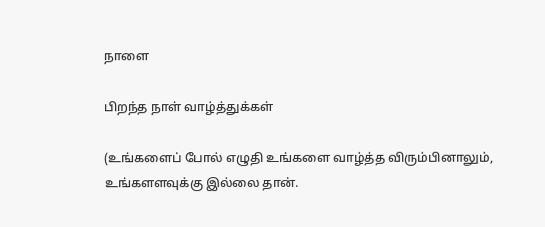நாளை

பிறந்த நாள் வாழ்த்துக்கள்

(உங்களைப் போல் எழுதி உங்களை வாழ்த்த விரும்பினாலும், உங்களளவுக்கு இல்லை தான்.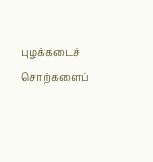புழக்கடைச் சொற்களைப்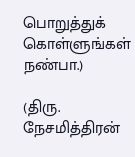பொறுத்துக் கொள்ளுங்கள் நண்பா.)

(திரு. நேசமித்திரன்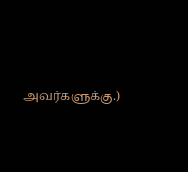அவர்களுக்கு.)